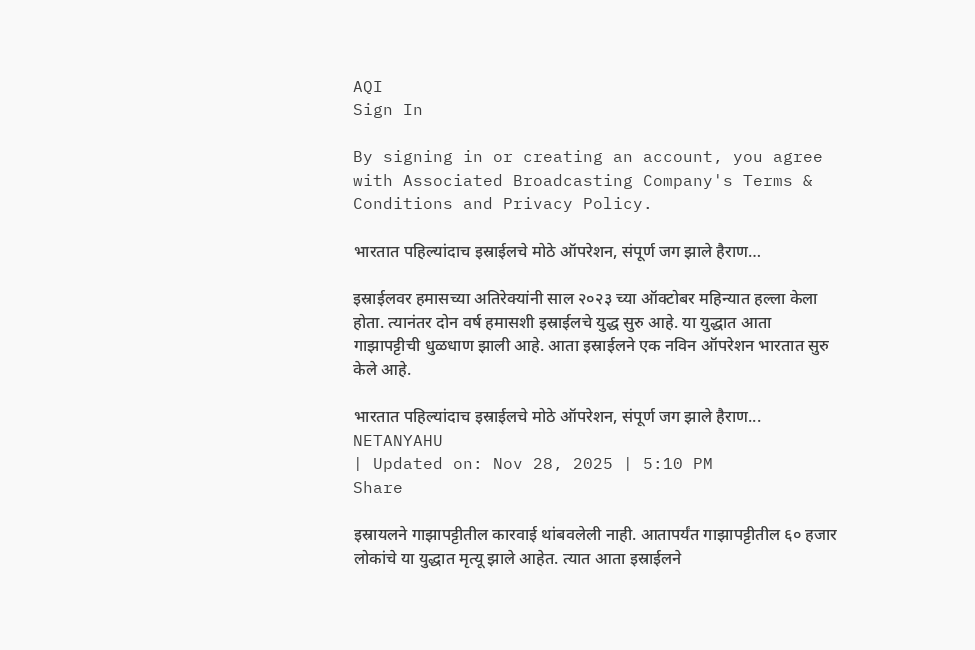AQI
Sign In

By signing in or creating an account, you agree with Associated Broadcasting Company's Terms & Conditions and Privacy Policy.

भारतात पहिल्यांदाच इस्राईलचे मोठे ऑपरेशन, संपूर्ण जग झाले हैराण…

इस्राईलवर हमासच्या अतिरेक्यांनी साल २०२३ च्या ऑक्टोबर महिन्यात हल्ला केला होता. त्यानंतर दोन वर्ष हमासशी इस्राईलचे युद्ध सुरु आहे. या युद्धात आता गाझापट्टीची धुळधाण झाली आहे. आता इस्राईलने एक नविन ऑपरेशन भारतात सुरु केले आहे.

भारतात पहिल्यांदाच इस्राईलचे मोठे ऑपरेशन, संपूर्ण जग झाले हैराण...
NETANYAHU
| Updated on: Nov 28, 2025 | 5:10 PM
Share

इस्रायलने गाझापट्टीतील कारवाई थांबवलेली नाही. आतापर्यंत गाझापट्टीतील ६० हजार लोकांचे या युद्धात मृत्यू झाले आहेत. त्यात आता इस्राईलने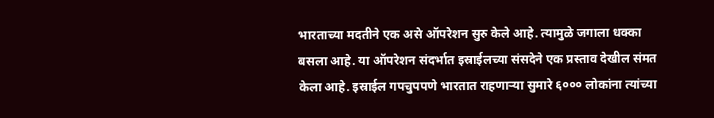भारताच्या मदतीने एक असे ऑपरेशन सुरु केले आहे. त्यामुळे जगाला धक्का बसला आहे. या ऑपरेशन संदर्भात इस्राईलच्या संसदेने एक प्रस्ताव देखील संमत केला आहे. इस्राईल गपचुपपणे भारतात राहणाऱ्या सुमारे ६००० लोकांना त्यांच्या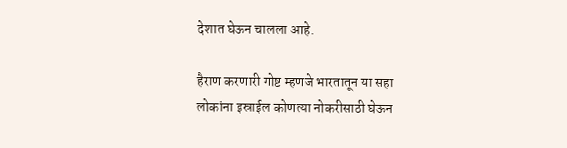देशात घेऊन चालला आहे.

हैराण करणारी गोष्ट म्हणजे भारतातून या सहा लोकांना इस्राईल कोणत्या नोकरीसाठी घेऊन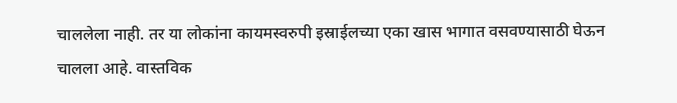चाललेला नाही. तर या लोकांना कायमस्वरुपी इस्राईलच्या एका खास भागात वसवण्यासाठी घेऊन चालला आहे. वास्तविक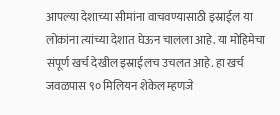आपल्या देशाच्या सीमांना वाचवण्यासाठी इस्राईल या लोकांना त्यांच्या देशात घेऊन चालला आहे. या मोहिमेचा संपूर्ण खर्च देखील इस्राईलच उचलत आहे. हा खर्च जवळपास ९० मिलियन शेकेल म्हणजे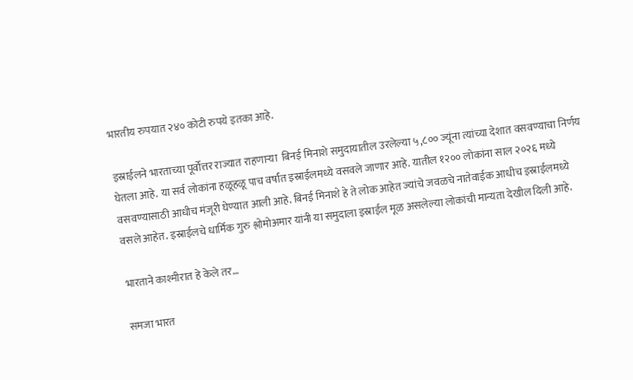भारतीय रुपयात २४० कोटी रुपये इतका आहे.

इस्राईलने भारताच्या पूर्वोत्तर राज्यात राहणाऱ्या  बिनई मिनाशे समुदायातील उरलेल्या ५,८०० ज्यूंना त्यांच्या देशात वसवण्याचा निर्णय घेतला आहे. या सर्व लोकांना हळूहळू पाच वर्षांत इस्राईलमध्ये वसवले जाणार आहे. यातील १२०० लोकांना साल २०२६ मध्ये वसवण्यासाठी आधीच मंजूरी घेण्यात आली आहे. बिनई मिनाशे हे ते लोक आहेत ज्यांचे जवळचे नातेवाईक आधीच इस्राईलमध्ये वसले आहेत. इस्राईलचे धार्मिक गुरु श्लोमोअमार यांनी या समुदाला इस्राईल मूळ असलेल्या लोकांची मान्यता देखील दिली आहे.

भारताने काश्मीरात हे केले तर…

समजा भारत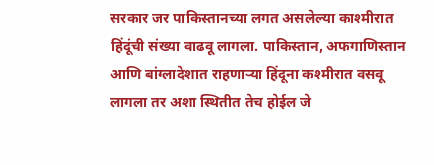सरकार जर पाकिस्तानच्या लगत असलेल्या काश्मीरात हिंदूंची संख्या वाढवू लागला. पाकिस्तान, अफगाणिस्तान आणि बांग्लादेशात राहणाऱ्या हिंदूना कश्मीरात वसवू लागला तर अशा स्थितीत तेच होईल जे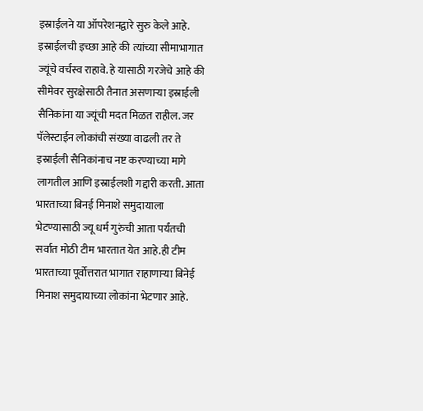इस्राईलने या ऑपरेशनद्वारे सुरु केले आहे. इस्राईलची इच्छा आहे की त्यांच्या सीमाभागात ज्यूंचे वर्चस्व राहावे. हे यासाठी गरजेचे आहे की सीमेवर सुरक्षेसाठी तैनात असणाऱ्या इस्राईली सैनिकांना या ज्यूंची मदत मिळत राहील. जर पॅलेस्टाईन लोकांची संख्या वाढली तर ते इस्राईली सैनिकांनाच नष्ट करण्याच्या मागे लागतील आणि इस्राईलशी गद्दारी करती. आता भारताच्या बिनई मिनाशे समुदायाला भेटण्यासाठी ज्यू धर्म गुरुंची आता पर्यंतची सर्वात मोठी टीम भारतात येत आहे.ही टीम भारताच्या पूर्वोत्तरात भागात राहाणाऱ्या बिनेई मिनाश समुदायाच्या लोकांना भेटणार आहे.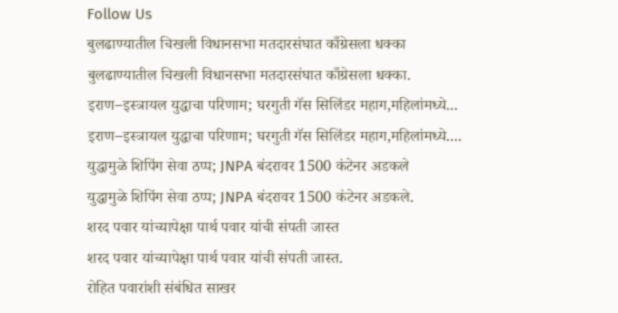Follow Us
बुलढाण्यातील चिखली विधानसभा मतदारसंघात काँग्रेसला धक्का
बुलढाण्यातील चिखली विधानसभा मतदारसंघात काँग्रेसला धक्का.
इराण–इस्त्रायल युद्धाचा परिणाम; घरगुती गॅस सिलिंडर महाग,महिलांमध्ये...
इराण–इस्त्रायल युद्धाचा परिणाम; घरगुती गॅस सिलिंडर महाग,महिलांमध्ये....
युद्धामुळे शिपिंग सेवा ठप्प; JNPA बंदरावर 1500 कंटेनर अडकले
युद्धामुळे शिपिंग सेवा ठप्प; JNPA बंदरावर 1500 कंटेनर अडकले.
शरद पवार यांच्यापेक्षा पार्थ पवार यांची संपती जास्त
शरद पवार यांच्यापेक्षा पार्थ पवार यांची संपती जास्त.
रोहित पवारांशी संबंधित साखर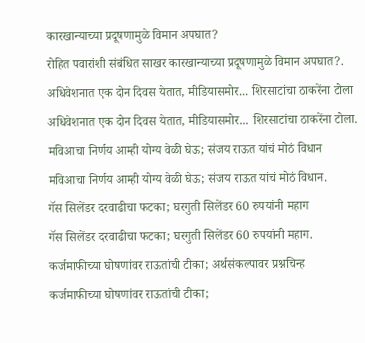कारखान्याच्या प्रदूषणामुळे विमान अपघात?
रोहित पवारांशी संबंधित साखर कारखान्याच्या प्रदूषणामुळे विमान अपघात?.
अधिवेशनात एक दोन दिवस येतात, मीडियासमोर... शिरसाटांचा ठाकरेंना टोला
अधिवेशनात एक दोन दिवस येतात, मीडियासमोर... शिरसाटांचा ठाकरेंना टोला.
मविआचा निर्णय आम्ही योग्य वेळी घेऊ; संजय राऊत यांचं मोठं विधान
मविआचा निर्णय आम्ही योग्य वेळी घेऊ; संजय राऊत यांचं मोठं विधान.
गॅस सिलेंडर दरवाढीचा फटका; घरगुती सिलेंडर 60 रुपयांनी महाग
गॅस सिलेंडर दरवाढीचा फटका; घरगुती सिलेंडर 60 रुपयांनी महाग.
कर्जमाफीच्या घोषणांवर राऊतांची टीका; अर्थसंकल्पावर प्रश्नचिन्ह
कर्जमाफीच्या घोषणांवर राऊतांची टीका;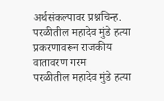अर्थसंकल्पावर प्रश्नचिन्ह.
परळीतील महादेव मुंडे हत्या प्रकरणावरून राजकीय वातावरण गरम
परळीतील महादेव मुंडे हत्या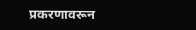प्रकरणावरून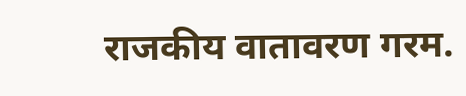राजकीय वातावरण गरम.